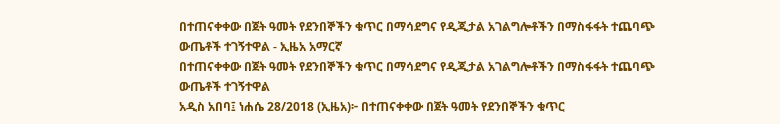በተጠናቀቀው በጀት ዓመት የደንበኞችን ቁጥር በማሳደግና የዲጂታል አገልግሎቶችን በማስፋፋት ተጨባጭ ውጤቶች ተገኝተዋል - ኢዜአ አማርኛ
በተጠናቀቀው በጀት ዓመት የደንበኞችን ቁጥር በማሳደግና የዲጂታል አገልግሎቶችን በማስፋፋት ተጨባጭ ውጤቶች ተገኝተዋል
አዲስ አበባ፤ ነሐሴ 28/2018 (ኢዜአ)፦ በተጠናቀቀው በጀት ዓመት የደንበኞችን ቁጥር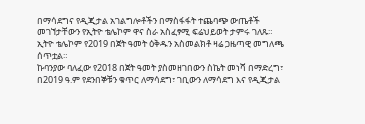በማሳደግና የዲጂታል አገልግሎቶችን በማስፋፋት ተጨባጭ ውጤቶች መገኘታቸውን የኢትዮ ቴሌኮም ዋና ስራ አስፈፃሚ ፍሬህይወት ታምሩ ገለጹ።
ኢትዮ ቴሌኮም የ2019 በጀት ዓመት ዕቅዱን አስመልክቶ ዛሬ ጋዜጣዊ መግለጫ ሰጥቷል።
ኩባንያው ባለፈው የ2018 በጀት ዓመት ያስመዘገበውን ስኬት መነሻ በማድረግ፣ በ2019 ዓ.ም የደንበኞቹን ቁጥር ለማሳደግ፣ ገቢውን ለማሳደግ እና የዲጂታል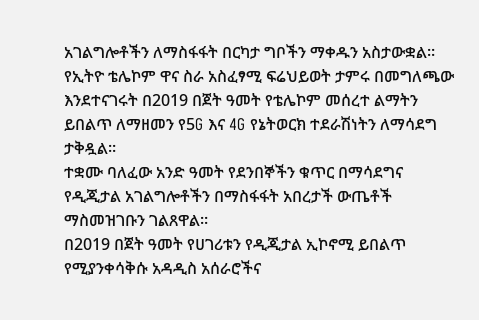አገልግሎቶችን ለማስፋፋት በርካታ ግቦችን ማቀዱን አስታውቋል።
የኢትዮ ቴሌኮም ዋና ስራ አስፈፃሚ ፍሬህይወት ታምሩ በመግለጫው እንደተናገሩት በ2019 በጀት ዓመት የቴሌኮም መሰረተ ልማትን ይበልጥ ለማዘመን የ5G እና 4G የኔትወርክ ተደራሽነትን ለማሳደግ ታቅዷል።
ተቋሙ ባለፈው አንድ ዓመት የደንበኞችን ቁጥር በማሳደግና የዲጂታል አገልግሎቶችን በማስፋፋት አበረታች ውጤቶች ማስመዝገቡን ገልጸዋል።
በ2019 በጀት ዓመት የሀገሪቱን የዲጂታል ኢኮኖሚ ይበልጥ የሚያንቀሳቅሱ አዳዲስ አሰራሮችና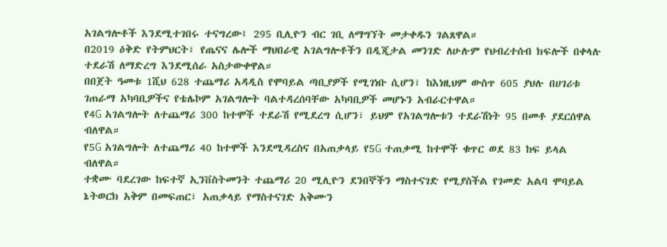አገልግሎቶች እንደሚተገበሩ ተናግረው፤ 295 ቢሊዮን ብር ገቢ ለማግኘት መታቀዱን ገልጸዋል።
በ2019 ዕቅድ የትምህርት፣ የጤናና ሌሎች ማህበራዊ አገልግሎቶችን በዲጂታል መንገድ ለሁሉም የህብረተሰብ ክፍሎች በቀላሉ ተደራሽ ለማድረግ እንደሚሰራ አስታውቀዋል።
በበጀት ዓመቱ 1ሺህ 628 ተጨማሪ አዳዲስ የሞባይል ጣቢያዎች የሚገነቡ ሲሆን፣ ከእነዚህም ውስጥ 605 ያህሉ በሀገሪቱ ገጠራማ አካባቢዎችና የቴሌኮም አገልግሎት ባልተዳረሰባቸው አካባቢዎች መሆኑን አብራርተዋል።
የ4G አገልግሎት ለተጨማሪ 300 ከተሞች ተደራሽ የሚደረግ ሲሆን፣ ይህም የአገልግሎቱን ተደራሽነት 95 በመቶ ያደርሰዋል ብለዋል።
የ5G አገልግሎት ለተጨማሪ 40 ከተሞች እንደሚዳረስና በአጠቃላይ የ5G ተጠቃሚ ከተሞች ቁጥር ወደ 83 ከፍ ይላል ብለዋል።
ተቋሙ ባደረገው ከፍተኛ ኢንቨስትመንት ተጨማሪ 20 ሚሊዮን ደንበኞችን ማስተናገድ የሚያስችል የገመድ አልባ ሞባይል ኔትወርክ አቅም በመፍጠር፣ አጠቃላይ የማስተናገድ አቅሙን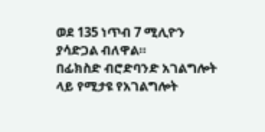ወደ 135 ነጥብ 7 ሚሊዮን ያሳድጋል ብለዋል።
በፊክስድ ብሮድባንድ አገልግሎት ላይ የሚታዩ የአገልግሎት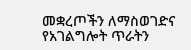መቋረጦችን ለማስወገድና የአገልግሎት ጥራትን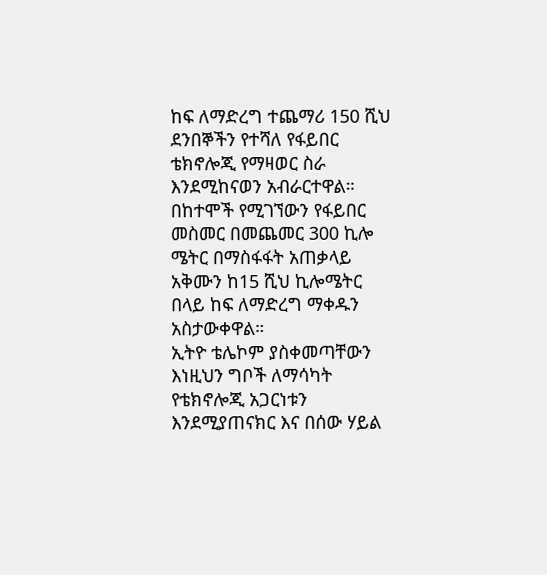ከፍ ለማድረግ ተጨማሪ 150 ሺህ ደንበኞችን የተሻለ የፋይበር ቴክኖሎጂ የማዛወር ስራ እንደሚከናወን አብራርተዋል።
በከተሞች የሚገኘውን የፋይበር መስመር በመጨመር 300 ኪሎ ሜትር በማስፋፋት አጠቃላይ አቅሙን ከ15 ሺህ ኪሎሜትር በላይ ከፍ ለማድረግ ማቀዱን አስታውቀዋል።
ኢትዮ ቴሌኮም ያስቀመጣቸውን እነዚህን ግቦች ለማሳካት የቴክኖሎጂ አጋርነቱን እንደሚያጠናክር እና በሰው ሃይል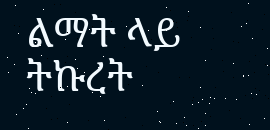ልማት ላይ ትኩረት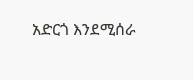አድርጎ እንደሚሰራ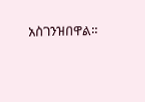አስገንዝበዋል።